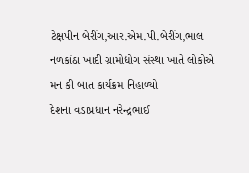ટેક્ષપીન બેરીંગ,આર.એમ.પી.બેરીંગ,ભાલ નળકાંઠા ખાદી ગ્રામોદ્યોગ સંસ્થા ખાતે લોકોએ મન કી બાત કાર્યક્રમ નિહાળ્યો
દેશના વડાપ્રધાન નરેન્દ્રભાઈ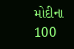મોદીના 100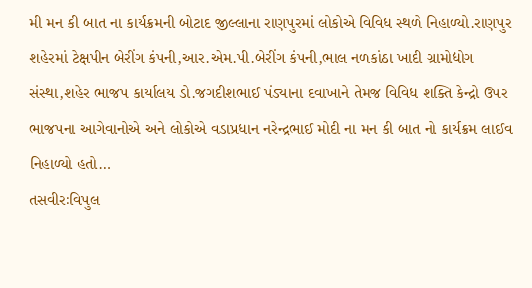મી મન કી બાત ના કાર્યક્રમની બોટાદ જીલ્લાના રાણપુરમાં લોકોએ વિવિધ સ્થળે નિહાળ્યો.રાણપુર શહેરમાં ટેક્ષપીન બેરીંગ કંપની,આર.એમ.પી.બેરીંગ કંપની,ભાલ નળકાંઠા ખાદી ગ્રામોદ્યોગ સંસ્થા,શહેર ભાજપ કાર્યાલય ડો.જગદીશભાઈ પંડ્યાના દવાખાને તેમજ વિવિધ શક્તિ કેન્દ્રો ઉપર ભાજપના આગેવાનોએ અને લોકોએ વડાપ્રધાન નરેન્દ્રભાઈ મોદી ના મન કી બાત નો કાર્યક્રમ લાઈવ નિહાળ્યો હતો…
તસવીરઃવિપુલ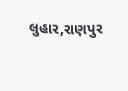લુહાર,રાણપુર